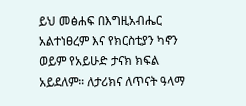ይህ መፅሐፍ በእግዚአብሔር አልተነፀረም እና የክርስቲያን ካኖን ወይም የአይሁድ ታናክ ክፍል አይደለም። ለታሪክና ለጥናት ዓላማ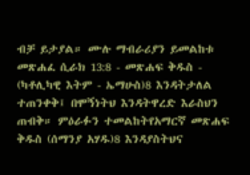ብቻ ይታያል። ሙሉ ማብራሪያን ይመልከቱ መጽሐፈ ሲራክ 13:8 - መጽሐፍ ቅዱስ - (ካቶሊካዊ እትም - ኤማሁስ)8 እንዳትታለል ተጠንቀቅ፤ በሞኝነትህ እንዳትዋረድ እራስህን ጠብቅ። ምዕራፉን ተመልከትየአማርኛ መጽሐፍ ቅዱስ (ሰማንያ አሃዱ)8 እንዳያስትህና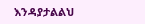እንዳያታልልህ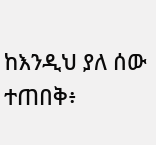ከእንዲህ ያለ ሰው ተጠበቅ፥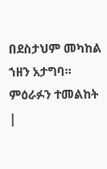በደስታህም መካከል ኀዘን አታግባ። ምዕራፉን ተመልከት |